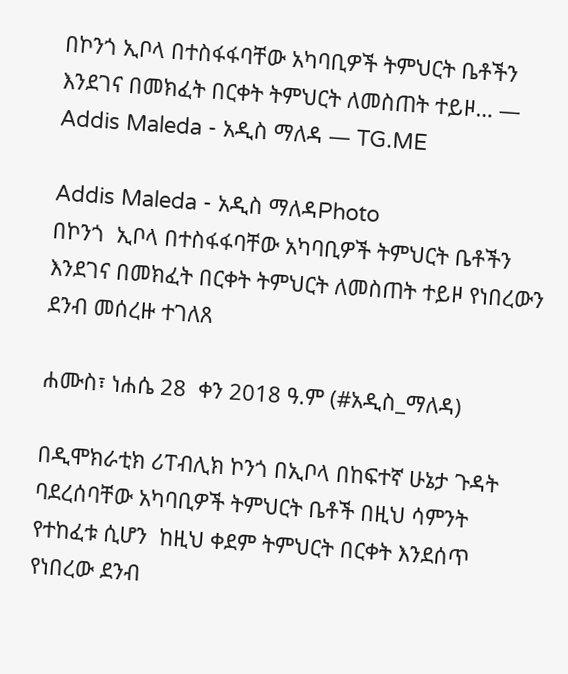በኮንጎ ኢቦላ በተስፋፋባቸው አካባቢዎች ትምህርት ቤቶችን እንደገና በመክፈት በርቀት ትምህርት ለመስጠት ተይዞ… — Addis Maleda - አዲስ ማለዳ — TG.ME

Addis Maleda - አዲስ ማለዳPhoto
በኮንጎ  ኢቦላ በተስፋፋባቸው አካባቢዎች ትምህርት ቤቶችን እንደገና በመክፈት በርቀት ትምህርት ለመስጠት ተይዞ የነበረውን ደንብ መሰረዙ ተገለጸ

ሐሙስ፣ ነሐሴ 28  ቀን 2018 ዓ.ም (#አዲስ_ማለዳ)

በዲሞክራቲክ ሪፐብሊክ ኮንጎ በኢቦላ በከፍተኛ ሁኔታ ጉዳት ባደረሰባቸው አካባቢዎች ትምህርት ቤቶች በዚህ ሳምንት የተከፈቱ ሲሆን  ከዚህ ቀደም ትምህርት በርቀት እንደሰጥ የነበረው ደንብ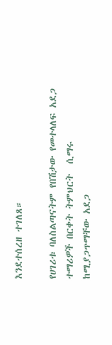እንደተሰረዘ ተገለጸ።

የሀገሪቱ ባለስልጣናትም የበሽታው የመተላለፍ አደጋ ተማሪዎች በርቀት ትምህርት  ሲማሩ ከሚያጋጥማቸው አደጋ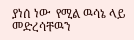ያነሰ ነው  የሚል ዉሳኔ ላይ መድረሳቸዉን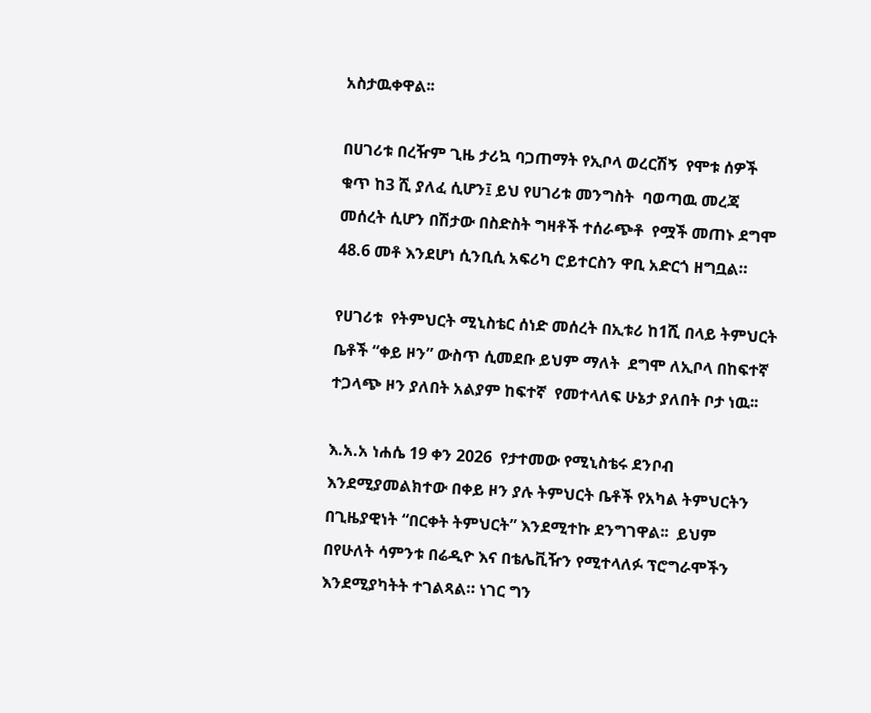አስታዉቀዋል፡፡

በሀገሪቱ በረዥም ጊዜ ታሪኳ ባጋጠማት የኢቦላ ወረርሽኝ  የሞቱ ሰዎች ቁጥ ከ3 ሺ ያለፈ ሲሆን፤ ይህ የሀገሪቱ መንግስት  ባወጣዉ መረጃ መሰረት ሲሆን በሽታው በስድስት ግዛቶች ተሰራጭቶ  የሟች መጠኑ ደግሞ 48.6 መቶ እንደሆነ ሲንቢሲ አፍሪካ ሮይተርስን ዋቢ አድርጎ ዘግቧል።

የሀገሪቱ  የትምህርት ሚኒስቴር ሰነድ መሰረት በኢቱሪ ከ1ሺ በላይ ትምህርት ቤቶች “ቀይ ዞን” ውስጥ ሲመደቡ ይህም ማለት  ደግሞ ለኢቦላ በከፍተኛ ተጋላጭ ዞን ያለበት አልያም ከፍተኛ  የመተላለፍ ሁኔታ ያለበት ቦታ ነዉ፡፡

እ.አ.አ ነሐሴ 19 ቀን 2026  የታተመው የሚኒስቴሩ ደንቦብ እንደሚያመልክተው በቀይ ዞን ያሉ ትምህርት ቤቶች የአካል ትምህርትን በጊዜያዊነት “በርቀት ትምህርት” እንደሚተኩ ደንግገዋል፡፡  ይህም በየሁለት ሳምንቱ በሬዲዮ እና በቴሌቪዥን የሚተላለፉ ፕሮግራሞችን  እንደሚያካትት ተገልጻል። ነገር ግን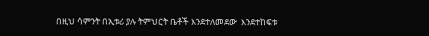በዚህ ሳምንት በኢቱሪ ያሉ ትምህርት ቤቶች እንደተለመደው  እንደተከፍቱ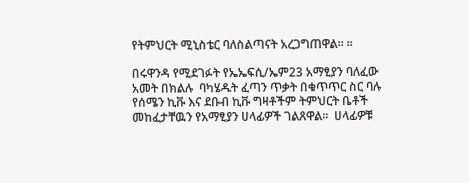የትምህርት ሚኒስቴር ባለስልጣናት አረጋግጠዋል፡፡ ።

በሩዋንዳ የሚደገፉት የኤኤፍሲ/ኤም23 አማፂያን ባለፈው አመት በክልሉ  ባካሄዱት ፈጣን ጥቃት በቁጥጥር ስር ባሉ የሰሜን ኪቩ እና ደቡብ ኪቩ ግዛቶችም ትምህርት ቤቶች መከፈታቸዉን የአማፂያን ሀላፊዎች ገልጸዋል።  ሀላፊዎቹ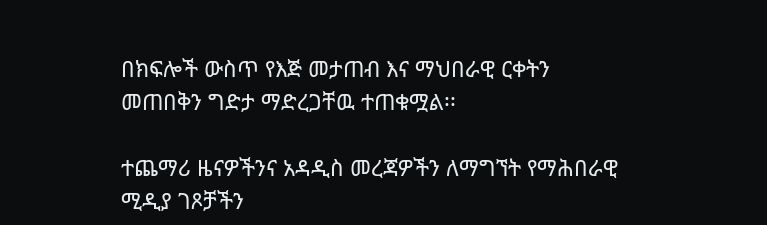በክፍሎች ውስጥ የእጅ መታጠብ እና ማህበራዊ ርቀትን መጠበቅን ግድታ ማድረጋቸዉ ተጠቁሟል፡፡

ተጨማሪ ዜናዎችንና አዳዲስ መረጃዎችን ለማግኘት የማሕበራዊ ሚዲያ ገጾቻችን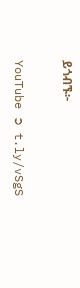ይጎብኙ፦

YouTube ➲ t.ly/vSgS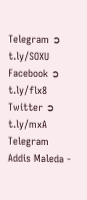Telegram ➲ t.ly/SOXU
Facebook ➲ t.ly/flx8
Twitter ➲ t.ly/mxA
Telegram
Addis Maleda -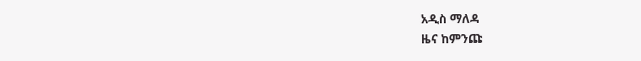አዲስ ማለዳ
ዜና ከምንጩ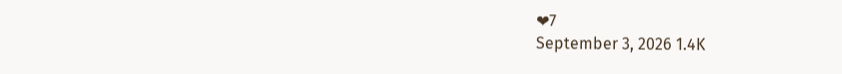❤7
September 3, 2026 1.4K